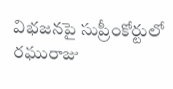విభజనపై సుప్రీంకోర్టులో రఘురాజు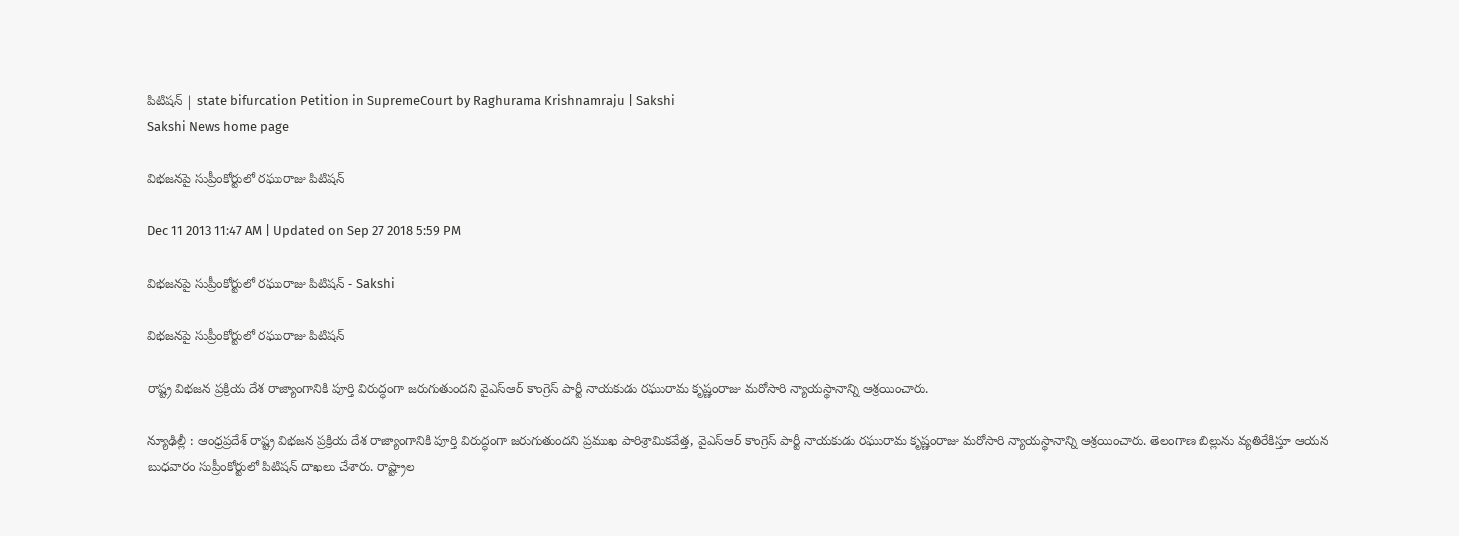పిటిషన్ | state bifurcation Petition in SupremeCourt by Raghurama Krishnamraju | Sakshi
Sakshi News home page

విభజనపై సుప్రీంకోర్టులో రఘురాజు పిటిషన్

Dec 11 2013 11:47 AM | Updated on Sep 27 2018 5:59 PM

విభజనపై సుప్రీంకోర్టులో రఘురాజు పిటిషన్ - Sakshi

విభజనపై సుప్రీంకోర్టులో రఘురాజు పిటిషన్

రాష్ట్ర విభజన ప్రక్రియ దేశ రాజ్యాంగానికి పూర్తి విరుద్ధంగా జరుగుతుందని వైఎస్ఆర్ కాంగ్రెస్ పార్టీ నాయకుడు రఘురామ కృష్ణంరాజు మరోసారి న్యాయస్థానాన్ని ఆశ్రయించారు.

న్యూఢిల్లీ : ఆంధ్రప్రదేశ్ రాష్ట్ర విభజన ప్రక్రియ దేశ రాజ్యాంగానికి పూర్తి విరుద్ధంగా జరుగుతుందని ప్రముఖ పారిశ్రామికవేత్త, వైఎస్ఆర్ కాంగ్రెస్ పార్టీ నాయకుడు రఘురామ కృష్ణంరాజు మరోసారి న్యాయస్థానాన్ని ఆశ్రయించారు. తెలంగాణ బిల్లును వ్యతిరేకిస్తూ ఆయన బుధవారం సుప్రీంకోర్టులో పిటిషన్ దాఖలు చేశారు. రాష్ట్రాల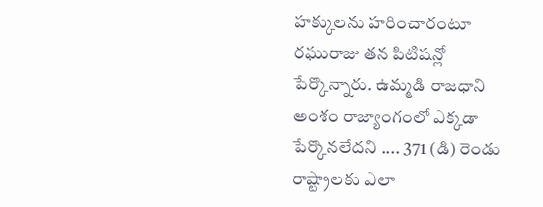హక్కులను హరించారంటూ రఘురాజు తన పిటిషన్లో పేర్కొన్నారు. ఉమ్మడి రాజధాని అంశం రాజ్యాంగంలో ఎక్కడా పేర్కొనలేదని .... 371 (డి) రెండు రాష్ట్రాలకు ఎలా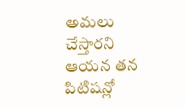అమలు చేస్తారని ఆయన తన పిటిషన్లో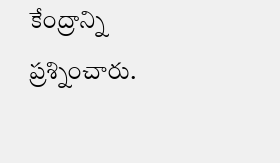కేంద్రాన్ని ప్రశ్నించారు.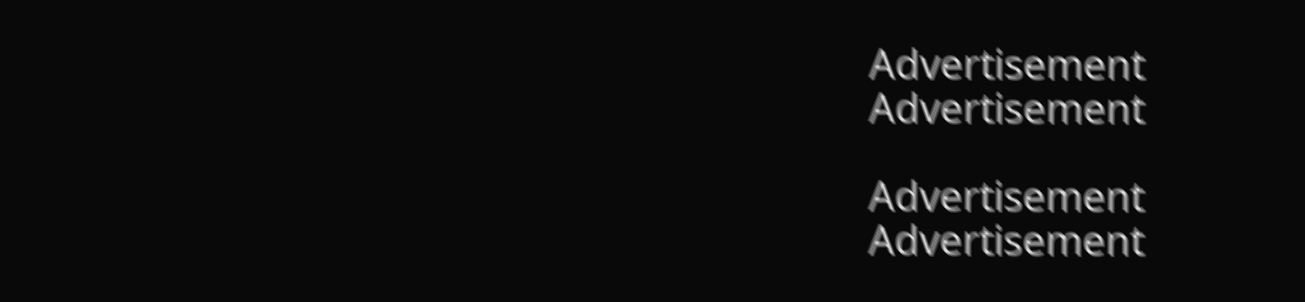Advertisement
Advertisement

Advertisement
Advertisement